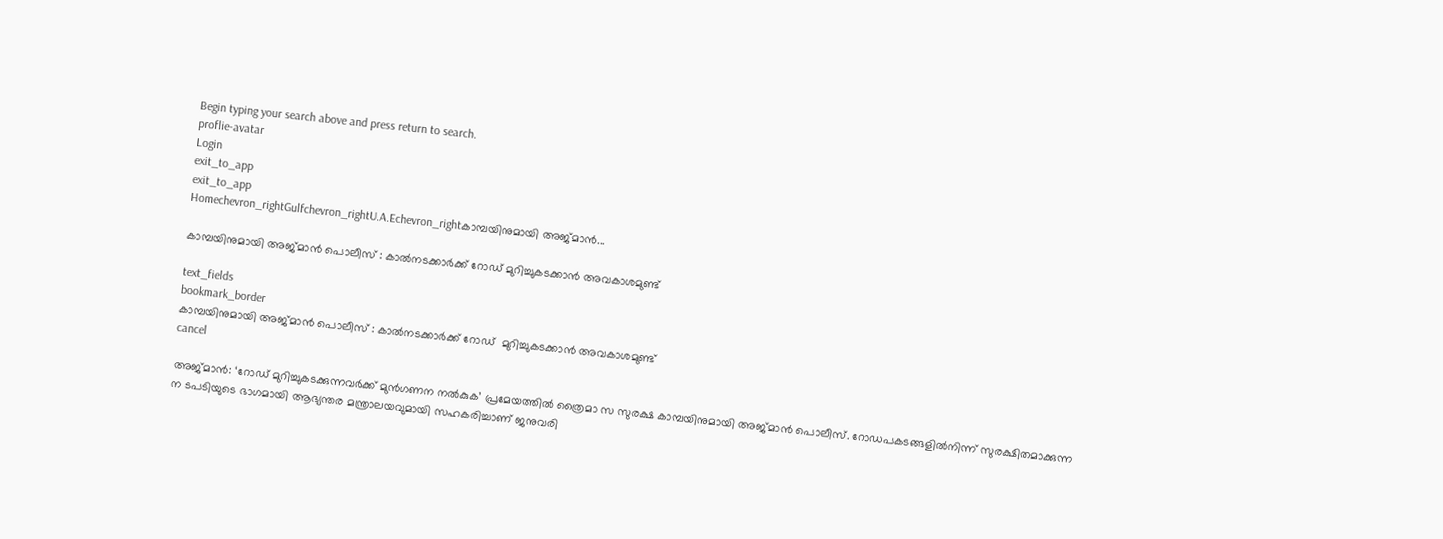Begin typing your search above and press return to search.
proflie-avatar
Login
exit_to_app
exit_to_app
Homechevron_rightGulfchevron_rightU.A.Echevron_rightകാമ്പയിനുമായി അജ്മാൻ...

കാമ്പയിനുമായി അജ്മാൻ പൊലീസ് : കാൽനടക്കാർക്ക് റോഡ് മുറിച്ചുകടക്കാൻ അവകാശമുണ്ട്

text_fields
bookmark_border
കാമ്പയിനുമായി അജ്മാൻ പൊലീസ് : കാൽനടക്കാർക്ക് റോഡ്  മുറിച്ചുകടക്കാൻ അവകാശമുണ്ട്
cancel

അജ്മാന്‍: ‘റോഡ്‌ മുറിച്ചുകടക്കുന്നവര്‍ക്ക് മുന്‍ഗണന നല്‍കുക’ പ്രമേയത്തില്‍ ത്രൈമാ സ സുരക്ഷ കാമ്പയിനുമായി അജ്മാന്‍ പൊലീസ്. റോഡപകടങ്ങളില്‍നിന്ന് സുരക്ഷിതമാക്കുന്ന ന ടപടിയുടെ ഭാഗമായി ആഭ്യന്തര മന്ത്രാലയവുമായി സഹകരിച്ചാണ് ജനുവരി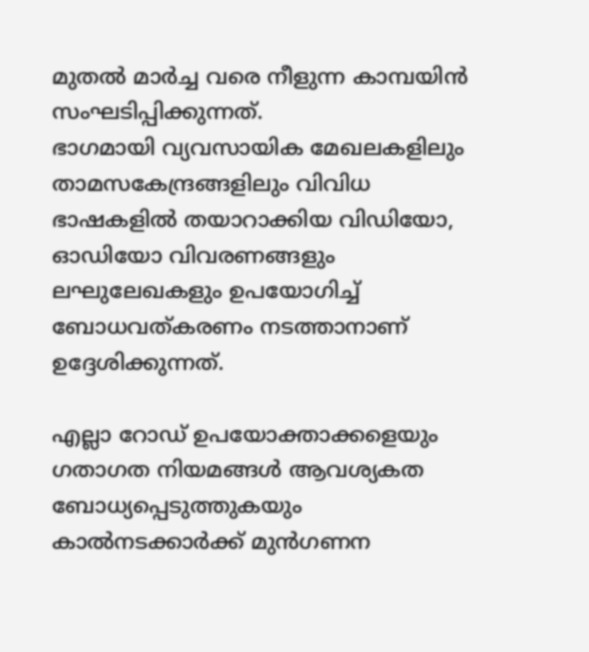മുതല്‍ മാര്‍ച്ച വരെ നീളുന്ന കാമ്പയിന്‍ സംഘടിപ്പിക്കുന്നത്.
ഭാഗമായി വ്യവസായിക മേഖലകളിലും താമസകേന്ദ്രങ്ങളിലും വിവിധ ഭാഷകളില്‍ തയാറാക്കിയ വിഡിയോ, ഓഡിയോ വിവരണങ്ങളും ലഘുലേഖകളും ഉപയോഗിച്ച് ബോധവത്കരണം നടത്താനാണ് ഉദ്ദേശിക്കുന്നത്.

എല്ലാ റോഡ് ഉപയോക്താക്കളെയും ഗതാഗത നിയമങ്ങൾ ആവശ്യകത ബോധ്യപ്പെടുത്തുകയും കാല്‍നടക്കാര്‍ക്ക്‌ മുന്‍ഗണന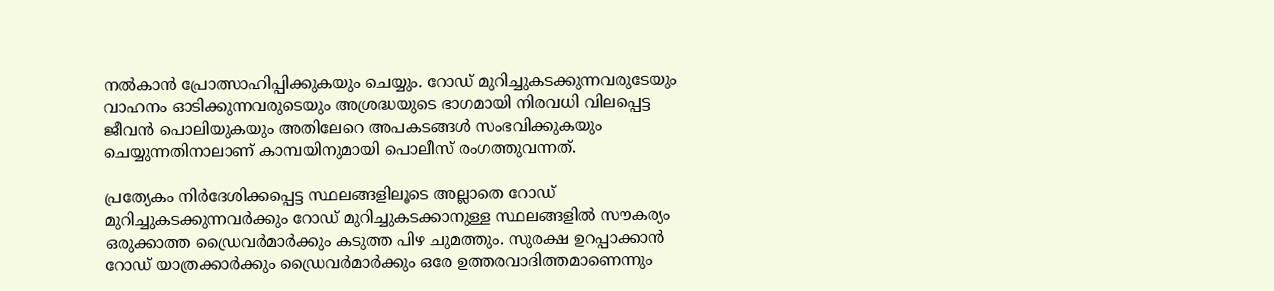നല്‍കാന്‍ പ്രോത്സാഹിപ്പിക്കുകയും ചെയ്യും. റോഡ്‌ മുറിച്ചുകടക്കുന്നവരുടേയും വാഹനം ഓടിക്കുന്നവരുടെയും അശ്രദ്ധയുടെ ഭാഗമായി നിരവധി വിലപ്പെട്ട ജീവൻ പൊലിയുകയും അതിലേറെ അപകടങ്ങള്‍ സംഭവിക്കുകയും ചെയ്യുന്നതിനാലാണ്‌ കാമ്പയിനുമായി പൊലീസ് രംഗത്തുവന്നത്.

പ്രത്യേകം നിര്‍ദേശിക്കപ്പെട്ട സ്ഥലങ്ങളിലൂടെ അല്ലാതെ റോഡ്‌ മുറിച്ചുകടക്കുന്നവര്‍ക്കും റോഡ്‌ മുറിച്ചുകടക്കാനുള്ള സ്ഥലങ്ങളിൽ സൗകര്യം ഒരുക്കാത്ത ഡ്രൈവര്‍മാര്‍ക്കും കടുത്ത പിഴ ചുമത്തും. സുരക്ഷ ഉറപ്പാക്കാൻ റോഡ് യാത്രക്കാര്‍ക്കും ഡ്രൈവര്‍മാര്‍ക്കും ഒരേ ഉത്തരവാദിത്തമാണെന്നും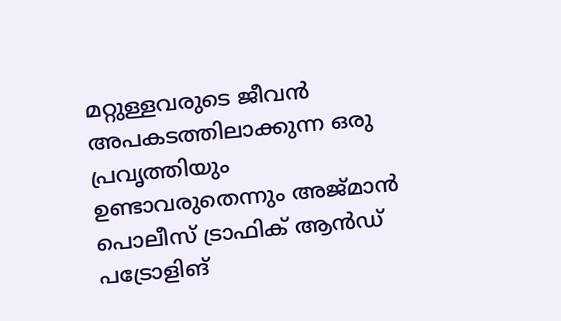മറ്റുള്ളവരുടെ ജീവന്‍ അപകടത്തിലാക്കുന്ന ഒരു പ്രവൃത്തിയും ഉണ്ടാവരുതെന്നും അജ്മാൻ പൊലീസ് ട്രാഫിക് ആൻഡ് പട്രോളിങ്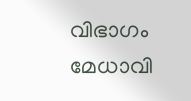വിഭാഗം മേധാവി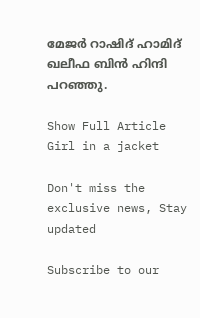മേജര്‍ റാഷിദ്‌ ഹാമിദ് ഖലീഫ ബിന്‍ ഹിന്ദി പറഞ്ഞു.

Show Full Article
Girl in a jacket

Don't miss the exclusive news, Stay updated

Subscribe to our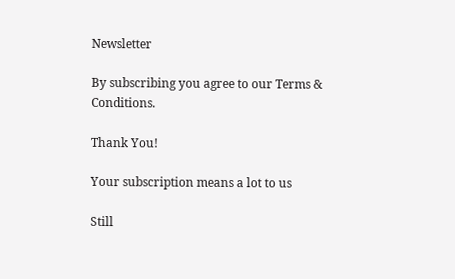Newsletter

By subscribing you agree to our Terms & Conditions.

Thank You!

Your subscription means a lot to us

Still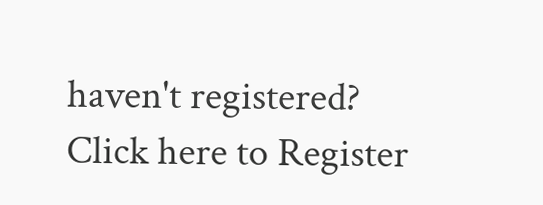haven't registered? Click here to Register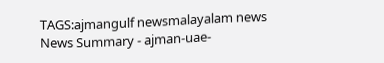TAGS:ajmangulf newsmalayalam news
News Summary - ajman-uae-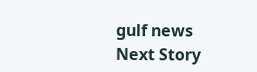gulf news
Next Story